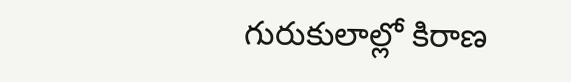గురుకులాల్లో కిరాణ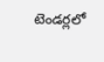టెండర్లలో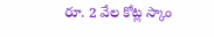రూ. 2 వేల కోట్ల స్కాం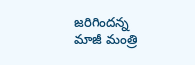జరిగిందన్న మాజీ మంత్రి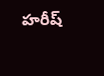హరీష్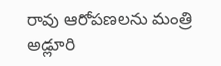రావు ఆరోపణలను మంత్రి అడ్లూరి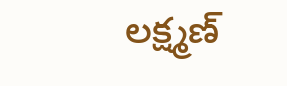లక్ష్మణ్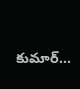కుమార్…